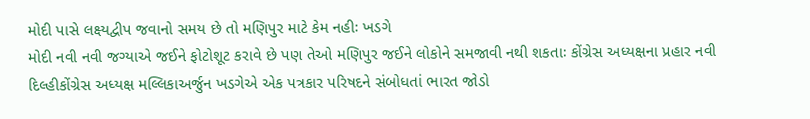મોદી પાસે લક્ષ્યદ્વીપ જવાનો સમય છે તો મણિપુર માટે કેમ નહીઃ ખડગે
મોદી નવી નવી જગ્યાએ જઈને ફોટોશૂટ કરાવે છે પણ તેઓ મણિપુર જઈને લોકોને સમજાવી નથી શકતાઃ કોંગ્રેસ અધ્યક્ષના પ્રહાર નવી દિલ્હીકોંગ્રેસ અધ્યક્ષ મલ્લિકાઅર્જુન ખડગેએ એક પત્રકાર પરિષદને સંબોધતાં ભારત જોડો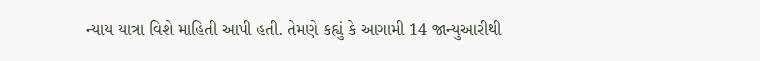ન્યાય યાત્રા વિશે માહિતી આપી હતી. તેમણે કહ્યું કે આગામી 14 જાન્યુઆરીથી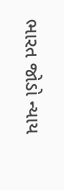ભારત જોડો ન્યાય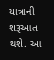યાત્રાની શરૂઆત થશે. આ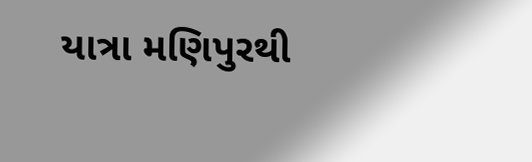યાત્રા મણિપુરથી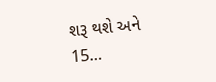શરૂ થશે અને 15…